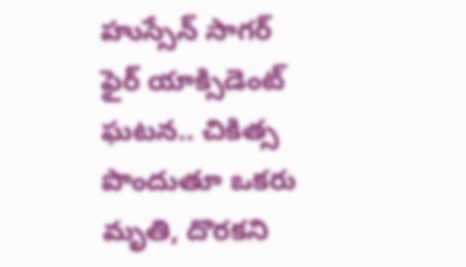హుస్సేన్‌ సాగర్‌ ఫైర్ యాక్సిడెంట్ ఘటన.. చికిత్స పొందుతూ ఒకరు మృతి, దొరకని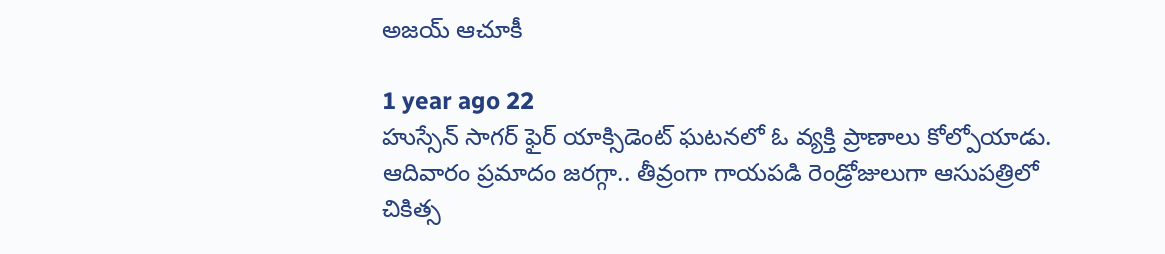అజయ్ ఆచూకీ

1 year ago 22
హుస్సేన్ సాగర్ ఫైర్ యాక్సిడెంట్ ఘటనలో ఓ వ్యక్తి ప్రాణాలు కోల్పోయాడు. ఆదివారం ప్రమాదం జరగ్గా.. తీవ్రంగా గాయపడి రెండ్రోజులుగా ఆసుపత్రిలో చికిత్స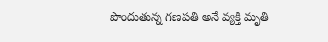పొందుతున్న గణపతి అనే వ్యక్తి మృతి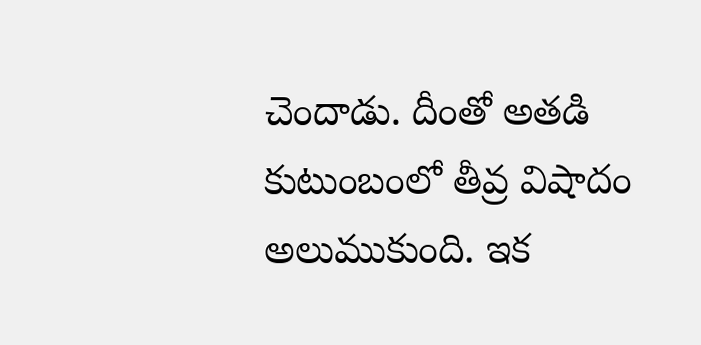చెందాడు. దీంతో అతడి కుటుంబంలో తీవ్ర విషాదం అలుముకుంది. ఇక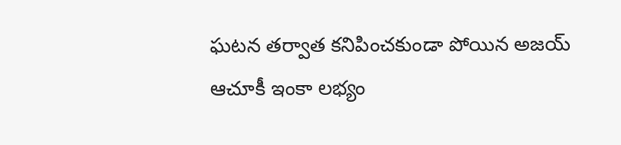ఘటన తర్వాత కనిపించకుండా పోయిన అజయ్ ఆచూకీ ఇంకా లభ్యం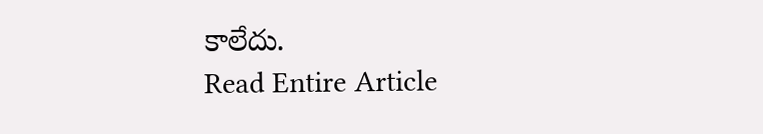కాలేదు.
Read Entire Article